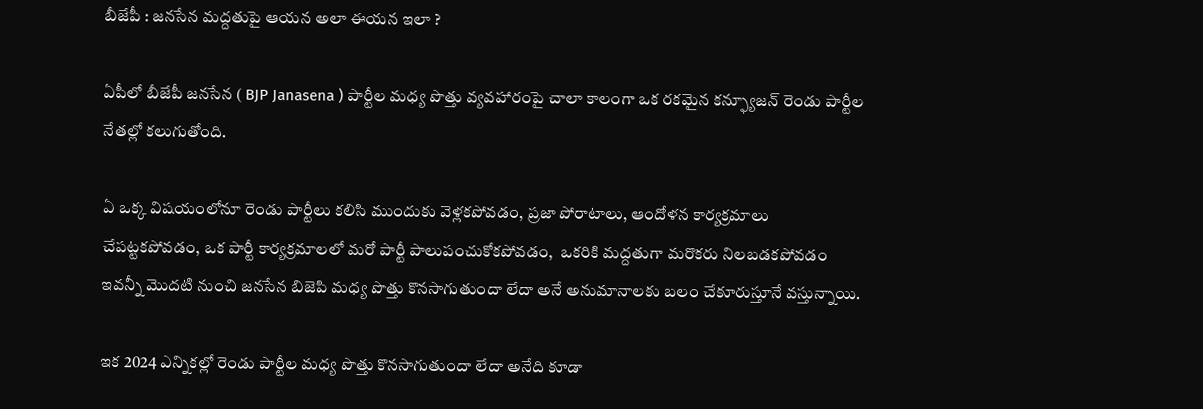బీజేపీ : జనసేన మద్దతుపై ఆయన అలా ఈయన ఇలా ?

ఏపీలో బీజేపీ జనసేన ( BJP Janasena ) పార్టీల మధ్య పొత్తు వ్యవహారంపై చాలా కాలంగా ఒక రకమైన కన్ఫ్యూజన్ రెండు పార్టీల నేతల్లో కలుగుతోంది.

ఏ ఒక్క విషయంలోనూ రెండు పార్టీలు కలిసి ముందుకు వెళ్లకపోవడం, ప్రజా పోరాటాలు, ఆందోళన కార్యక్రమాలు చేపట్టకపోవడం, ఒక పార్టీ కార్యక్రమాలలో మరో పార్టీ పాలుపంచుకోకపోవడం,  ఒకరికి మద్దతుగా మరొకరు నిలబడకపోవడం ఇవన్నీ మొదటి నుంచి జనసేన బిజెపి మధ్య పొత్తు కొనసాగుతుందా లేదా అనే అనుమానాలకు బలం చేకూరుస్తూనే వస్తున్నాయి.

ఇక 2024 ఎన్నికల్లో రెండు పార్టీల మధ్య పొత్తు కొనసాగుతుందా లేదా అనేది కూడా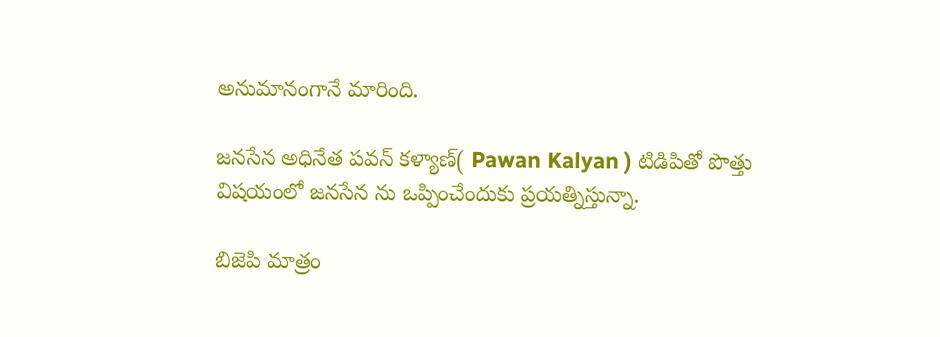అనుమానంగానే మారింది.

జనసేన అధినేత పవన్ కళ్యాణ్( Pawan Kalyan ) టిడిపితో పొత్తు విషయంలో జనసేన ను ఒప్పించేందుకు ప్రయత్నిస్తున్నా.

బిజెపి మాత్రం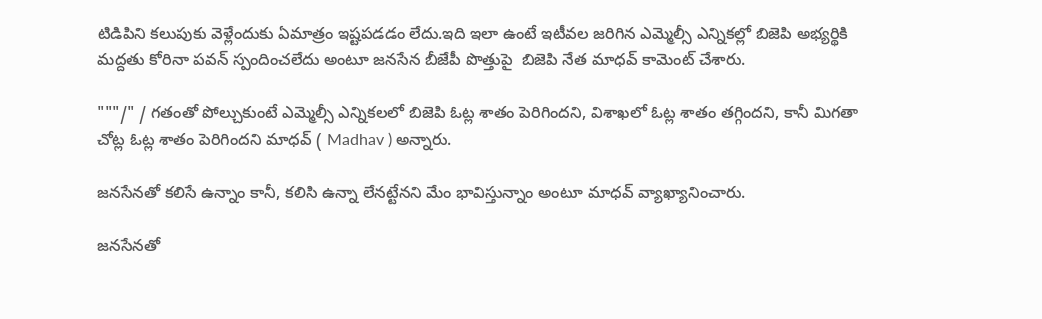టిడిపిని కలుపుకు వెళ్లేందుకు ఏమాత్రం ఇష్టపడడం లేదు.ఇది ఇలా ఉంటే ఇటీవల జరిగిన ఎమ్మెల్సీ ఎన్నికల్లో బిజెపి అభ్యర్థికి మద్దతు కోరినా పవన్ స్పందించలేదు అంటూ జనసేన బీజేపీ పొత్తుపై  బిజెపి నేత మాధవ్ కామెంట్ చేశారు.

"""/" / గతంతో పోల్చుకుంటే ఎమ్మెల్సీ ఎన్నికలలో బిజెపి ఓట్ల శాతం పెరిగిందని, విశాఖలో ఓట్ల శాతం తగ్గిందని, కానీ మిగతా చోట్ల ఓట్ల శాతం పెరిగిందని మాధవ్ ( Madhav ) అన్నారు.

జనసేనతో కలిసే ఉన్నాం కానీ, కలిసి ఉన్నా లేనట్టేనని మేం భావిస్తున్నాం అంటూ మాధవ్ వ్యాఖ్యానించారు.

జనసేనతో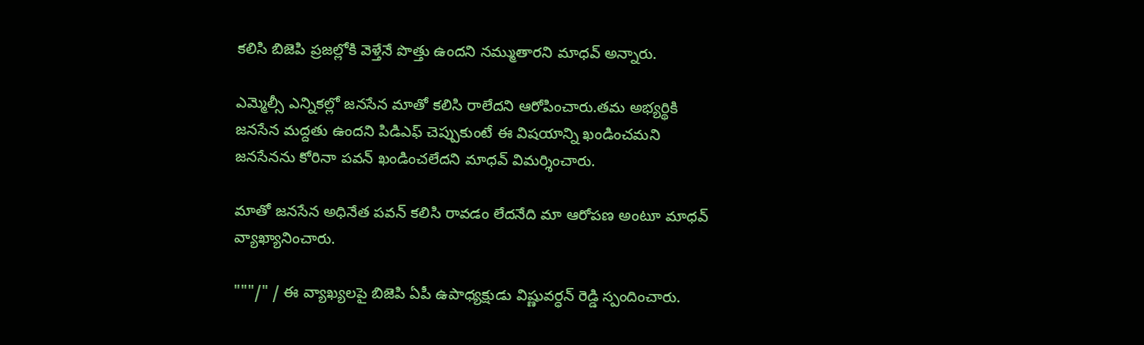కలిసి బిజెపి ప్రజల్లోకి వెళ్తేనే పొత్తు ఉందని నమ్ముతారని మాధవ్ అన్నారు.

ఎమ్మెల్సీ ఎన్నికల్లో జనసేన మాతో కలిసి రాలేదని ఆరోపించారు.తమ అభ్యర్థికి జనసేన మద్దతు ఉందని పిడిఎఫ్ చెప్పుకుంటే ఈ విషయాన్ని ఖండించమని జనసేనను కోరినా పవన్ ఖండించలేదని మాధవ్ విమర్శించారు.

మాతో జనసేన అధినేత పవన్ కలిసి రావడం లేదనేది మా ఆరోపణ అంటూ మాధవ్ వ్యాఖ్యానించారు.

"""/" / ఈ వ్యాఖ్యలపై బిజెపి ఏపీ ఉపాధ్యక్షుడు విష్ణువర్ధన్ రెడ్డి స్పందించారు.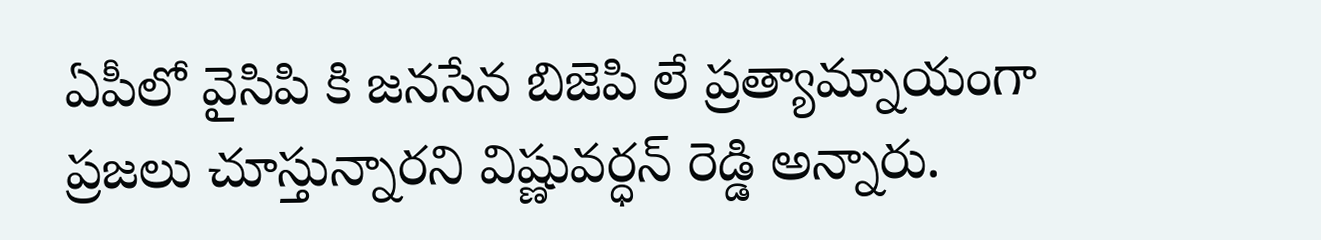ఏపీలో వైసిపి కి జనసేన బిజెపి లే ప్రత్యామ్నాయంగా ప్రజలు చూస్తున్నారని విష్ణువర్ధన్ రెడ్డి అన్నారు.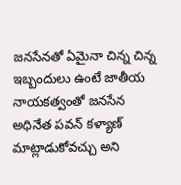జనసేనతో ఏమైనా చిన్న చిన్న ఇబ్బందులు ఉంటే జాతీయ నాయకత్వంతో జనసేన అధినేత పవన్ కళ్యాణ్ మాట్లాడుకోవచ్చు అని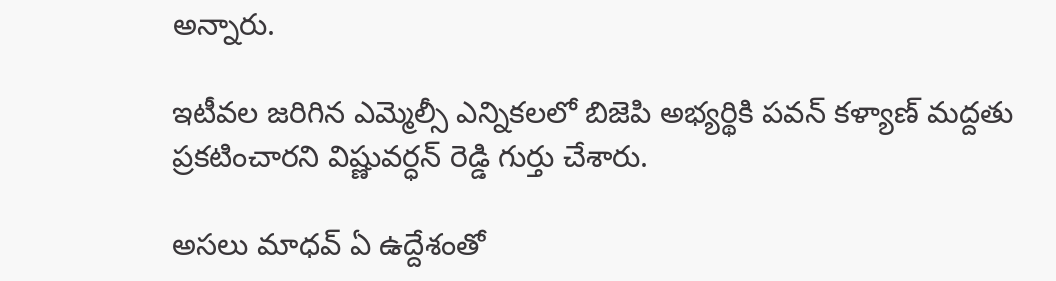అన్నారు.

ఇటీవల జరిగిన ఎమ్మెల్సీ ఎన్నికలలో బిజెపి అభ్యర్థికి పవన్ కళ్యాణ్ మద్దతు ప్రకటించారని విష్ణువర్ధన్ రెడ్డి గుర్తు చేశారు.

అసలు మాధవ్ ఏ ఉద్దేశంతో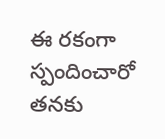ఈ రకంగా స్పందించారో తనకు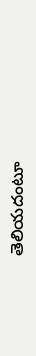తెలియదంటూ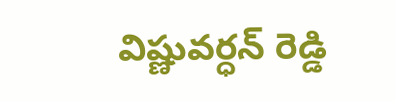విష్ణువర్ధన్ రెడ్డి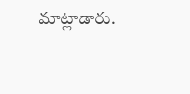మాట్లాడారు.